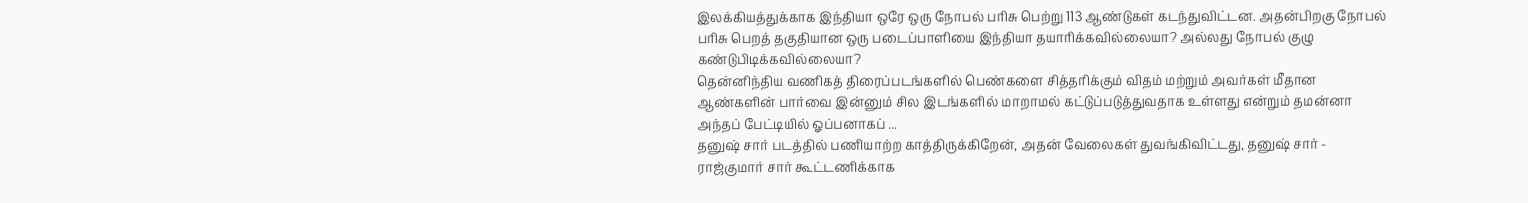இலக்கியத்துக்காக இந்தியா ஒரே ஒரு நோபல் பரிசு பெற்று 113 ஆண்டுகள் கடந்துவிட்டன. அதன்பிறகு நோபல் பரிசு பெறத் தகுதியான ஒரு படைப்பாளியை இந்தியா தயாரிக்கவில்லையா? அல்லது நோபல் குழு கண்டுபிடிக்கவில்லையா?
தென்னிந்திய வணிகத் திரைப்படங்களில் பெண்களை சித்தரிக்கும் விதம் மற்றும் அவர்கள் மீதான ஆண்களின் பார்வை இன்னும் சில இடங்களில் மாறாமல் கட்டுப்படுத்துவதாக உள்ளது என்றும் தமன்னா அந்தப் பேட்டியில் ஓப்பனாகப் ...
தனுஷ் சார் படத்தில் பணியாற்ற காத்திருக்கிறேன், அதன் வேலைகள் துவங்கிவிட்டது, தனுஷ் சார் - ராஜ்குமார் சார் கூட்டணிக்காக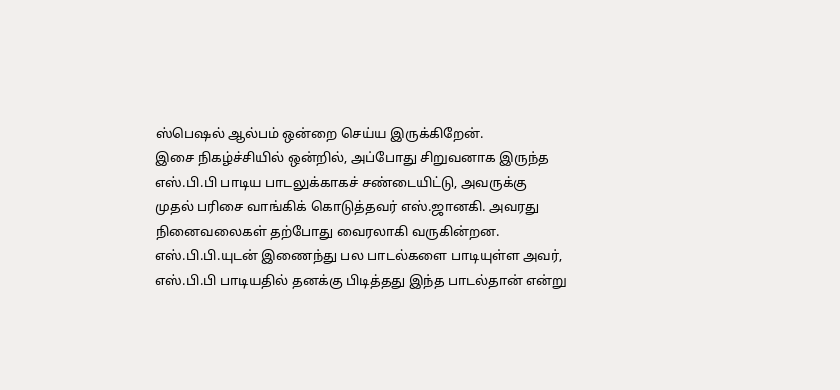ஸ்பெஷல் ஆல்பம் ஒன்றை செய்ய இருக்கிறேன்.
இசை நிகழ்ச்சியில் ஒன்றில், அப்போது சிறுவனாக இருந்த எஸ்.பி.பி பாடிய பாடலுக்காகச் சண்டையிட்டு, அவருக்கு முதல் பரிசை வாங்கிக் கொடுத்தவர் எஸ்.ஜானகி. அவரது நினைவலைகள் தற்போது வைரலாகி வருகின்றன.
எஸ்.பி.பி.யுடன் இணைந்து பல பாடல்களை பாடியுள்ள அவர், எஸ்.பி.பி பாடியதில் தனக்கு பிடித்தது இந்த பாடல்தான் என்று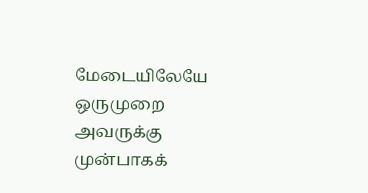மேடையிலேயே ஒருமுறை அவருக்கு முன்பாகக்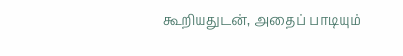கூறியதுடன், அதைப் பாடியும்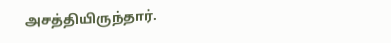அசத்தியிருந்தார்.